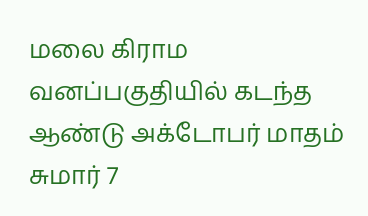மலை கிராம வனப்பகுதியில் கடந்த ஆண்டு அக்டோபர் மாதம் சுமார் 7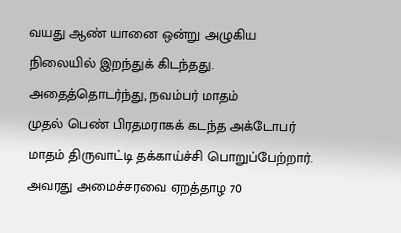வயது ஆண் யானை ஒன்று அழுகிய நிலையில் இறந்துக் கிடந்தது. அதைத்தொடர்ந்து, நவம்பர் மாதம்
முதல் பெண் பிரதமராகக் கடந்த அக்டோபர் மாதம் திருவாட்டி தக்காய்ச்சி பொறுப்பேற்றார். அவரது அமைச்சரவை ஏறத்தாழ 70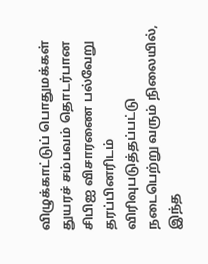விழுக்காட்டுப் பொதுமக்கள்
துயரச் சம்பவம் தொடர்பான சிபிஐ விசாரணை பல்வேறு தரப்பினரிடம் விரிவுபடுத்தப்பட்டு நடைபெற்று வரும் நிலையில், இந்த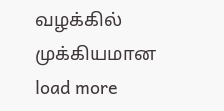வழக்கில் முக்கியமான
load more